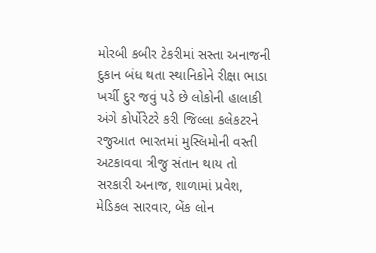મોરબી કબીર ટેકરીમાં સસ્તા અનાજની દુકાન બંધ થતા સ્થાનિકોને રીક્ષા ભાડા ખર્ચી દુર જવું પડે છે લોકોની હાલાકી અંગે કોર્પોરેટરે કરી જિલ્લા કલેકટરને રજુઆત ભારતમાં મુસ્લિમોની વસ્તી અટકાવવા ત્રીજુ સંતાન થાય તો સરકારી અનાજ, શાળામાં પ્રવેશ, મેડિકલ સારવાર, બેંક લોન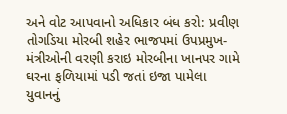અને વોટ આપવાનો અધિકાર બંધ કરો: પ્રવીણ તોગડિયા મોરબી શહેર ભાજપમાં ઉપપ્રમુખ-મંત્રીઓની વરણી કરાઇ મોરબીના ખાનપર ગામે ઘરના ફળિયામાં પડી જતાં ઇજા પામેલા યુવાનનું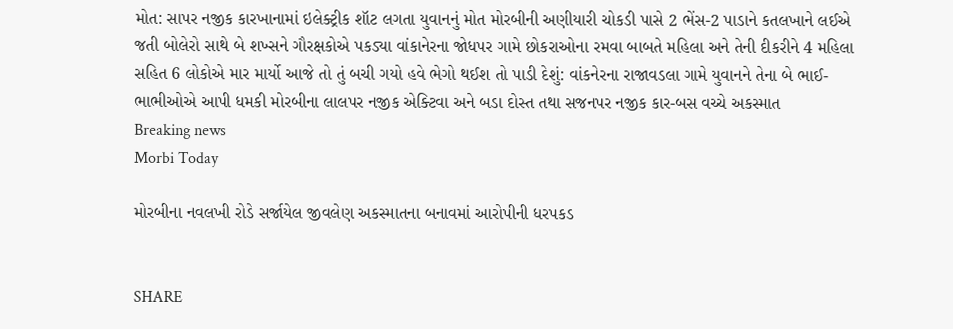મોત: સાપર નજીક કારખાનામાં ઇલેક્ટ્રીક શૉટ લગતા યુવાનનું મોત મોરબીની અણીયારી ચોકડી પાસે 2 ભેંસ-2 પાડાને કતલખાને લઈએ જતી બોલેરો સાથે બે શખ્સને ગૌરક્ષકોએ પકડ્યા વાંકાનેરના જોધપર ગામે છોકરાઓના રમવા બાબતે મહિલા અને તેની દીકરીને 4 મહિલા સહિત 6 લોકોએ માર માર્યો આજે તો તું બચી ગયો હવે ભેગો થઈશ તો પાડી દેશું: વાંકનેરના રાજાવડલા ગામે યુવાનને તેના બે ભાઈ-ભાભીઓએ આપી ધમકી મોરબીના લાલપર નજીક એક્ટિવા અને બડા દોસ્ત તથા સજનપર નજીક કાર-બસ વચ્ચે અકસ્માત
Breaking news
Morbi Today

મોરબીના નવલખી રોડે સર્જાયેલ જીવલેણ અકસ્માતના બનાવમાં આરોપીની ધરપકડ


SHARE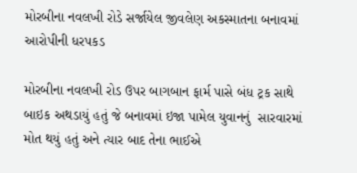મોરબીના નવલખી રોડે સર્જાયેલ જીવલેણ અકસ્માતના બનાવમાં આરોપીની ધરપકડ

મોરબીના નવલખી રોડ ઉપર બાગબાન ફાર્મ પાસે બંધ ટ્રક સાથે બાઇક અથડાયું હતું જે બનાવમાં ઇજા પામેલ યુવાનનું  સારવારમાં મોત થયું હતું અને ત્યાર બાદ તેના ભાઈએ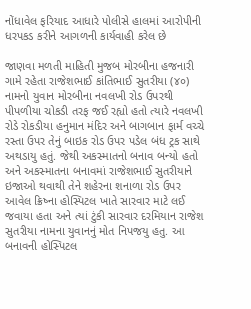નોંધાવેલ ફરિયાદ આધારે પોલીસે હાલમાં આરોપીની ધરપકડ કરીને આગળની કાર્યવાહી કરેલ છે

જાણવા મળતી માહિતી મુજબ મોરબીના હજનારી ગામે રહેતા રાજેશભાઈ કાંતિભાઈ સુતરીયા (૪૦) નામનો યુવાન મોરબીના નવલખી રોડ ઉપરથી પીપળીયા ચોકડી તરફ જઈ રહ્યો હતો ત્યારે નવલખી રોડે રોકડીયા હનુમાન મંદિર અને બાગબાન ફાર્મ વચ્ચે રસ્તા ઉપર તેનું બાઇક રોડ ઉપર પડેલ બંધ ટ્રક સાથે અથડાયુ હતું. જેથી અકસ્માતનો બનાવ બન્યો હતો અને અકસ્માતના બનાવમાં રાજેશભાઈ સુતરીયાને ઇજાઓ થવાથી તેને શહેરના શનાળા રોડ ઉપર આવેલ ક્રિષ્ના હોસ્પિટલ ખાતે સારવાર માટે લઈ જવાયા હતા અને ત્યાં ટુંકી સારવાર દરમિયાન રાજેશ સુતરીયા નામના યુવાનનું મોત નિપજયુ હતુ. આ બનાવની હોસ્પિટલ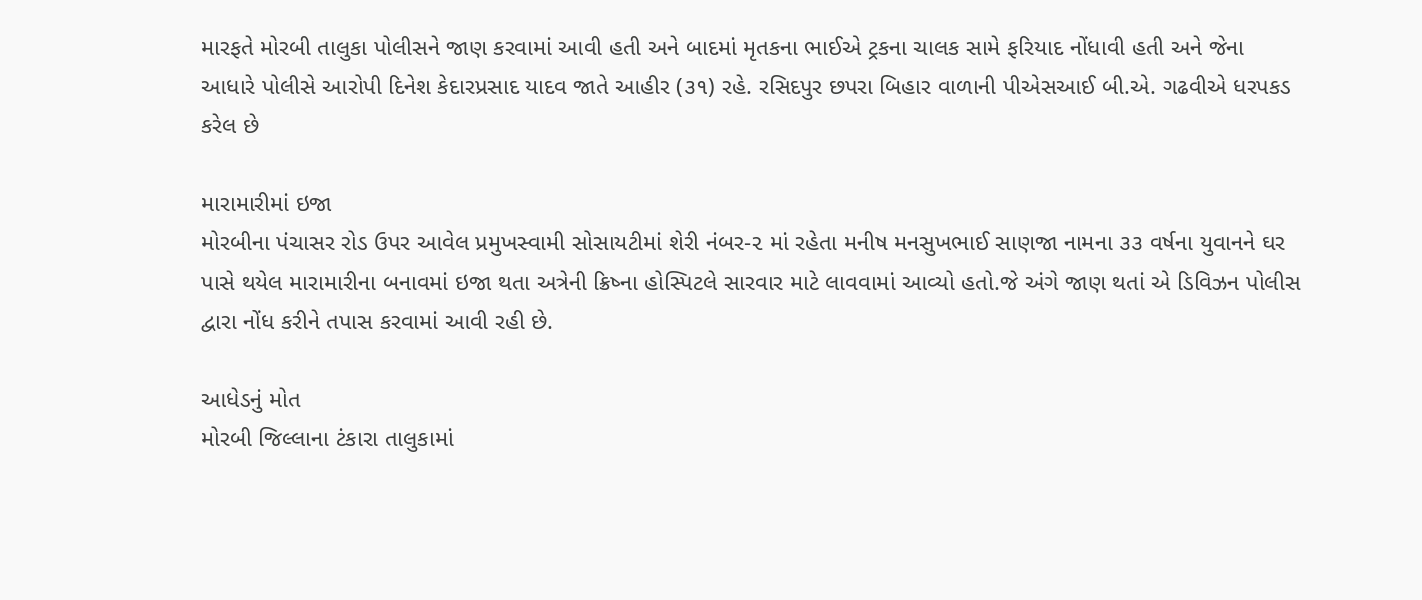મારફતે મોરબી તાલુકા પોલીસને જાણ કરવામાં આવી હતી અને બાદમાં મૃતકના ભાઈએ ટ્રકના ચાલક સામે ફરિયાદ નોંધાવી હતી અને જેના આધારે પોલીસે આરોપી દિનેશ કેદારપ્રસાદ યાદવ જાતે આહીર (૩૧) રહે. રસિદપુર છપરા બિહાર વાળાની પીએસઆઈ બી.એ. ગઢવીએ ધરપકડ કરેલ છે

મારામારીમાં ઇજા
મોરબીના પંચાસર રોડ ઉપર આવેલ પ્રમુખસ્વામી સોસાયટીમાં શેરી નંબર-૨ માં રહેતા મનીષ મનસુખભાઈ સાણજા નામના ૩૩ વર્ષના યુવાનને ઘર પાસે થયેલ મારામારીના બનાવમાં ઇજા થતા અત્રેની ક્રિષ્ના હોસ્પિટલે સારવાર માટે લાવવામાં આવ્યો હતો.જે અંગે જાણ થતાં એ ડિવિઝન પોલીસ દ્વારા નોંધ કરીને તપાસ કરવામાં આવી રહી છે.

આધેડનું મોત
મોરબી જિલ્લાના ટંકારા તાલુકામાં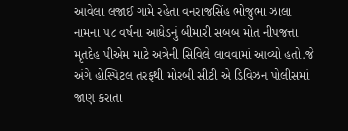આવેલા લજાઈ ગામે રહેતા વનરાજસિંહ ભોજુભા ઝાલા નામના ૫૮ વર્ષના આધેડનું બીમારી સબબ મોત નીપજત્તા મૃતદેહ પીએમ માટે અત્રેની સિવિલે લાવવામાં આવ્યો હતો.જે અંગે હોસ્પિટલ તરફથી મોરબી સીટી એ ડિવિઝન પોલીસમાં જાણ કરાતા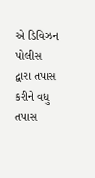એ ડિવિઝન પોલીસ દ્વારા તપાસ કરીને વધુ તપાસ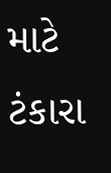માટે ટંકારા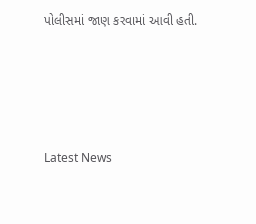પોલીસમાં જાણ કરવામાં આવી હતી.






Latest News